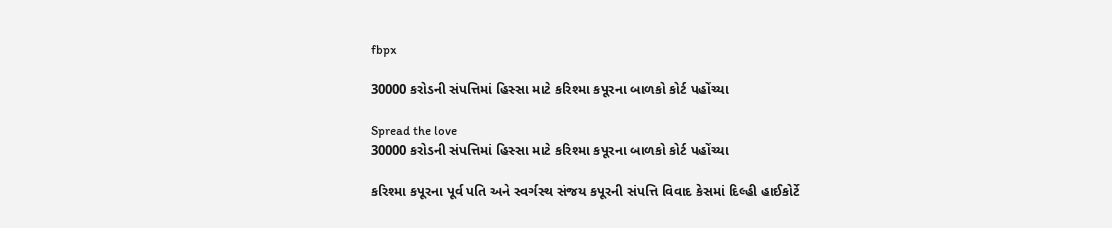fbpx

30000 કરોડની સંપત્તિમાં હિસ્સા માટે કરિશ્મા કપૂરના બાળકો કોર્ટ પહોંચ્યા

Spread the love
30000 કરોડની સંપત્તિમાં હિસ્સા માટે કરિશ્મા કપૂરના બાળકો કોર્ટ પહોંચ્યા

કરિશ્મા કપૂરના પૂર્વ પતિ અને સ્વર્ગસ્થ સંજય કપૂરની સંપત્તિ વિવાદ કેસમાં દિલ્હી હાઈકોર્ટે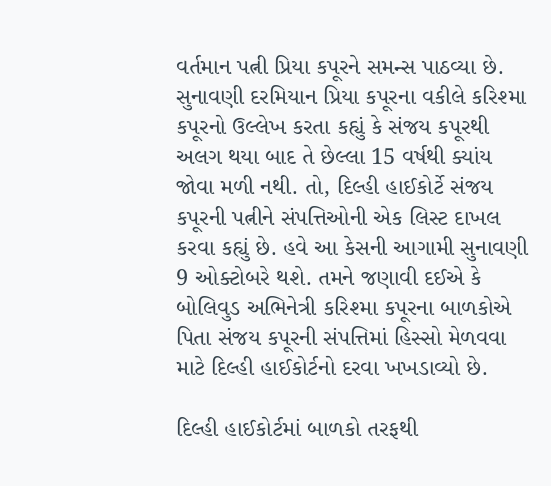વર્તમાન પત્ની પ્રિયા કપૂરને સમન્સ પાઠવ્યા છે. સુનાવણી દરમિયાન પ્રિયા કપૂરના વકીલે કરિશ્મા કપૂરનો ઉલ્લેખ કરતા કહ્યું કે સંજય કપૂરથી અલગ થયા બાદ તે છેલ્લા 15 વર્ષથી ક્યાંય જોવા મળી નથી. તો, દિલ્હી હાઈકોર્ટે સંજય કપૂરની પત્નીને સંપત્તિઓની એક લિસ્ટ દાખલ કરવા કહ્યું છે. હવે આ કેસની આગામી સુનાવણી 9 ઓક્ટોબરે થશે. તમને જણાવી દઈએ કે બોલિવુડ અભિનેત્રી કરિશ્મા કપૂરના બાળકોએ પિતા સંજય કપૂરની સંપત્તિમાં હિસ્સો મેળવવા માટે દિલ્હી હાઈકોર્ટનો દરવા ખખડાવ્યો છે.

દિલ્હી હાઈકોર્ટમાં બાળકો તરફથી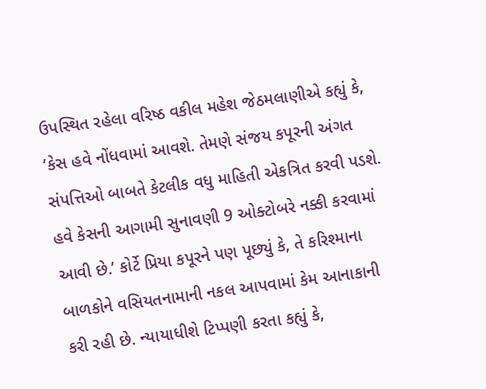ઉપસ્થિત રહેલા વરિષ્ઠ વકીલ મહેશ જેઠમલાણીએ કહ્યું કે, ‘કેસ હવે નોંધવામાં આવશે. તેમણે સંજય કપૂરની અંગત સંપત્તિઓ બાબતે કેટલીક વધુ માહિતી એકત્રિત કરવી પડશે. હવે કેસની આગામી સુનાવણી 9 ઓક્ટોબરે નક્કી કરવામાં આવી છે.’ કોર્ટે પ્રિયા કપૂરને પણ પૂછ્યું કે, તે કરિશ્માના બાળકોને વસિયતનામાની નકલ આપવામાં કેમ આનાકાની કરી રહી છે. ન્યાયાધીશે ટિપ્પણી કરતા કહ્યું કે,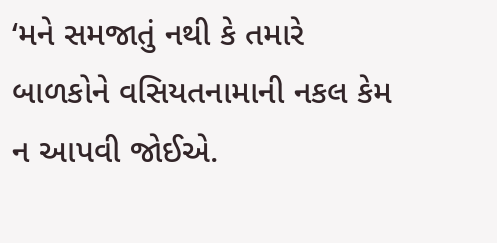‘મને સમજાતું નથી કે તમારે બાળકોને વસિયતનામાની નકલ કેમ ન આપવી જોઈએ.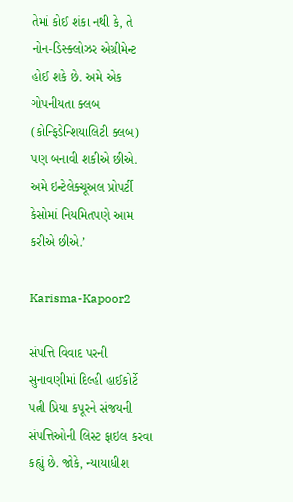તેમાં કોઈ શંકા નથી કે, તે નોન-ડિસ્ક્લોઝર એગ્રીમેન્ટ હોઈ શકે છે. અમે એક ગોપનીયતા ક્લબ (કોન્ફિડેન્શિયાલિટી ક્લબ) પણ બનાવી શકીએ છીએ. અમે ઇન્ટેલેક્ચૂઅલ પ્રોપર્ટી કેસોમાં નિયમિતપણે આમ કરીએ છીએ.’

Karisma-Kapoor2

સંપત્તિ વિવાદ પરની સુનાવણીમાં દિલ્હી હાઈકોર્ટે પત્ની પ્રિયા કપૂરને સંજયની સંપત્તિઓની લિસ્ટ ફાઇલ કરવા કહ્યું છે. જોકે, ન્યાયાધીશ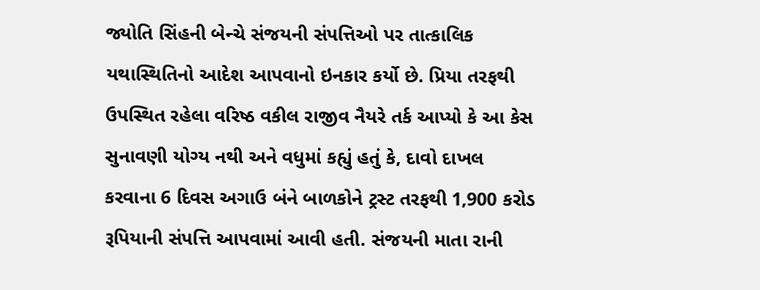જ્યોતિ સિંહની બેન્ચે સંજયની સંપત્તિઓ પર તાત્કાલિક યથાસ્થિતિનો આદેશ આપવાનો ઇનકાર કર્યો છે. પ્રિયા તરફથી ઉપસ્થિત રહેલા વરિષ્ઠ વકીલ રાજીવ નૈયરે તર્ક આપ્યો કે આ કેસ સુનાવણી યોગ્ય નથી અને વધુમાં કહ્યું હતું કે, દાવો દાખલ કરવાના 6 દિવસ અગાઉ બંને બાળકોને ટ્રસ્ટ તરફથી 1,900 કરોડ રૂપિયાની સંપત્તિ આપવામાં આવી હતી. સંજયની માતા રાની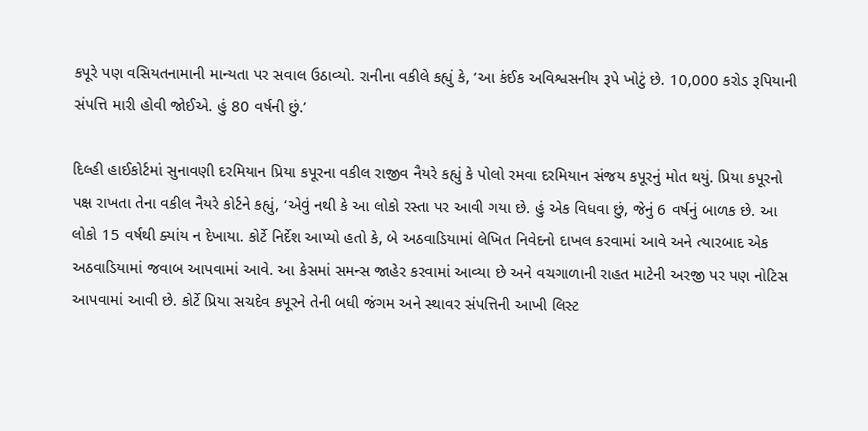કપૂરે પણ વસિયતનામાની માન્યતા પર સવાલ ઉઠાવ્યો. રાનીના વકીલે કહ્યું કે, ‘આ કંઈક અવિશ્વસનીય રૂપે ખોટું છે. 10,000 કરોડ રૂપિયાની સંપત્તિ મારી હોવી જોઈએ. હું 80 વર્ષની છું.’

દિલ્હી હાઈકોર્ટમાં સુનાવણી દરમિયાન પ્રિયા કપૂરના વકીલ રાજીવ નૈયરે કહ્યું કે પોલો રમવા દરમિયાન સંજય કપૂરનું મોત થયું. પ્રિયા કપૂરનો પક્ષ રાખતા તેના વકીલ નૈયરે કોર્ટને કહ્યું, ‘એવું નથી કે આ લોકો રસ્તા પર આવી ગયા છે. હું એક વિધવા છું, જેનું 6 વર્ષનું બાળક છે. આ લોકો 15 વર્ષથી ક્યાંય ન દેખાયા. કોર્ટે નિર્દેશ આપ્યો હતો કે, બે અઠવાડિયામાં લેખિત નિવેદનો દાખલ કરવામાં આવે અને ત્યારબાદ એક અઠવાડિયામાં જવાબ આપવામાં આવે. આ કેસમાં સમન્સ જાહેર કરવામાં આવ્યા છે અને વચગાળાની રાહત માટેની અરજી પર પણ નોટિસ આપવામાં આવી છે. કોર્ટે પ્રિયા સચદેવ કપૂરને તેની બધી જંગમ અને સ્થાવર સંપત્તિની આખી લિસ્ટ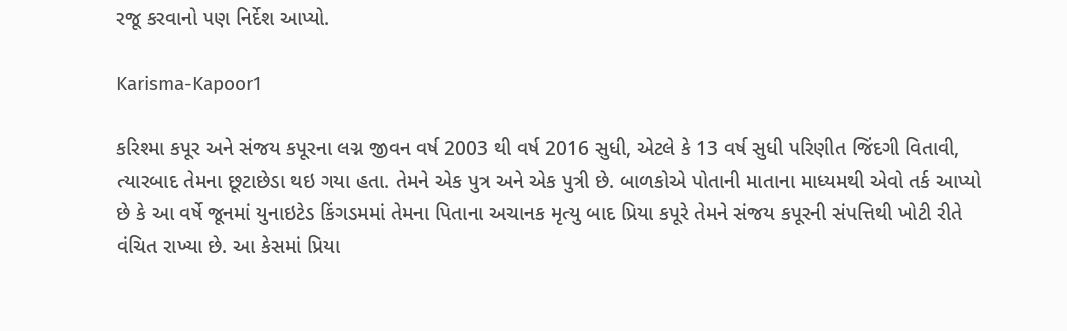રજૂ કરવાનો પણ નિર્દેશ આપ્યો.

Karisma-Kapoor1

કરિશ્મા કપૂર અને સંજય કપૂરના લગ્ન જીવન વર્ષ 2003 થી વર્ષ 2016 સુધી, એટલે કે 13 વર્ષ સુધી પરિણીત જિંદગી વિતાવી, ત્યારબાદ તેમના છૂટાછેડા થઇ ગયા હતા. તેમને એક પુત્ર અને એક પુત્રી છે. બાળકોએ પોતાની માતાના માધ્યમથી એવો તર્ક આપ્યો છે કે આ વર્ષે જૂનમાં યુનાઇટેડ કિંગડમમાં તેમના પિતાના અચાનક મૃત્યુ બાદ પ્રિયા કપૂરે તેમને સંજય કપૂરની સંપત્તિથી ખોટી રીતે વંચિત રાખ્યા છે. આ કેસમાં પ્રિયા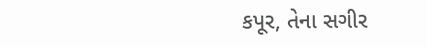કપૂર, તેના સગીર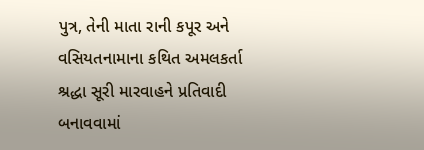પુત્ર, તેની માતા રાની કપૂર અને વસિયતનામાના કથિત અમલકર્તા શ્રદ્ધા સૂરી મારવાહને પ્રતિવાદી બનાવવામાં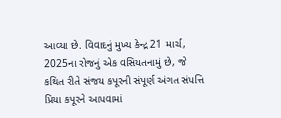આવ્યા છે. વિવાદનું મુખ્ય કેન્દ્ર 21 માર્ચ, 2025ના રોજનું એક વસિયતનામું છે, જે કથિત રીતે સંજય કપૂરની સંપૂર્ણ અંગત સંપત્તિ પ્રિયા કપૂરને આપવામાં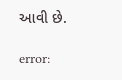આવી છે.

error: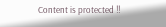Content is protected !!